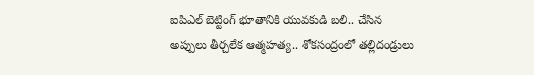ఐపిఎల్ బెట్టింగ్‌ భూతానికి యువకుడి బలి.. చేసిన అప్పులు తీర్చలేక ఆత్మహత్య.. శోకసంద్రంలో తల్లిదండ్రులు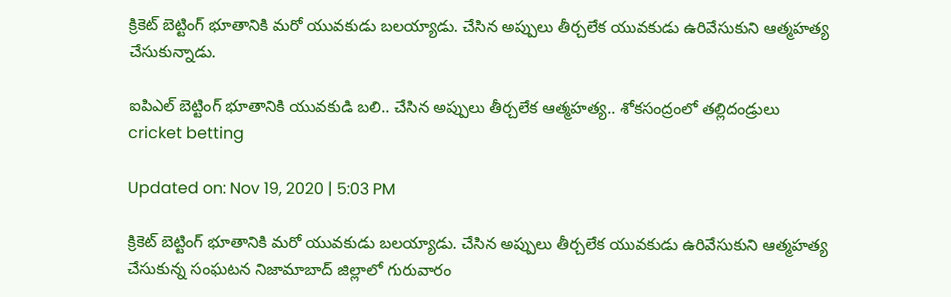క్రికెట్‌ బెట్టింగ్ భూతానికి మరో యువకుడు బలయ్యాడు. చేసిన అప్పులు తీర్చలేక యువకుడు ఉరివేసుకుని ఆత్మహత్య చేసుకున్నాడు.

ఐపిఎల్ బెట్టింగ్‌ భూతానికి యువకుడి బలి.. చేసిన అప్పులు తీర్చలేక ఆత్మహత్య.. శోకసంద్రంలో తల్లిదండ్రులు
cricket betting

Updated on: Nov 19, 2020 | 5:03 PM

క్రికెట్‌ బెట్టింగ్ భూతానికి మరో యువకుడు బలయ్యాడు. చేసిన అప్పులు తీర్చలేక యువకుడు ఉరివేసుకుని ఆత్మహత్య చేసుకున్న సంఘటన నిజామాబాద్ జిల్లాలో గురువారం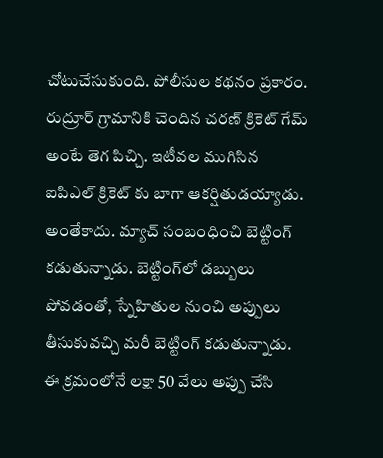చోటుచేసుకుంది. పోలీసుల కథనం ప్రకారం. రుద్రూర్ గ్రామానికి చెందిన చరణ్ క్రికెట్ గేమ్ అంటే తెగ పిచ్చి. ఇటీవల ముగిసిన ఐపిఎల్ క్రికెట్ కు బాగా ఆకర్షితుడయ్యాడు. అంతేకాదు. మ్యాచ్ సంబంధించి బెట్టింగ్ కడుతున్నాడు. బెట్టింగ్‌లో డబ్బులు పోవడంతో, స్నేహితుల నుంచి అప్పులు తీసుకువచ్చి మరీ బెట్టింగ్ కడుతున్నాడు. ఈ క్రమంలోనే లక్షా 50 వేలు అప్పు చేసి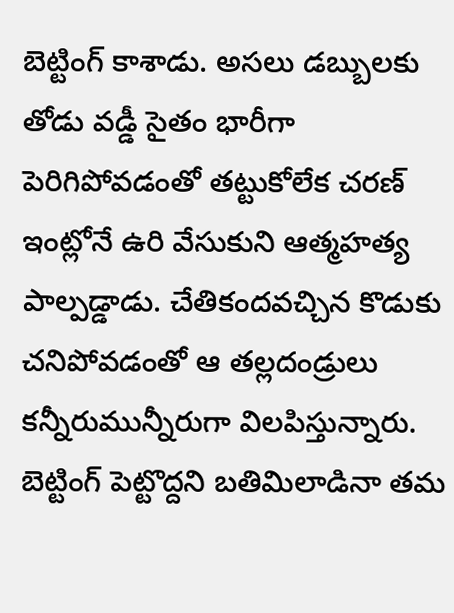బెట్టింగ్ కాశాడు. అసలు డబ్బులకు తోడు వడ్డీ సైతం భారీగా పెరిగిపోవడంతో తట్టుకోలేక చరణ్ ఇంట్లోనే ఉరి వేసుకుని ఆత్మహత్య పాల్పడ్డాడు. చేతికందవచ్చిన కొడుకు చనిపోవడంతో ఆ తల్లదండ్రులు కన్నీరుమున్నీరుగా విలపిస్తున్నారు. బెట్టింగ్ పెట్టొద్దని బతిమిలాడినా తమ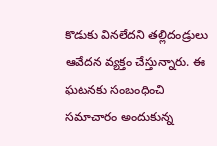కొడుకు వినలేదని తల్లిదండ్రులు ఆవేదన వ్యక్తం చేస్తున్నారు. ఈ ఘటనకు సంబంధించి సమాచారం అందుకున్న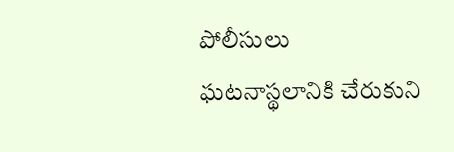పోలీసులు ఘటనాస్థలానికి చేరుకుని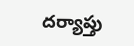దర్యాప్తు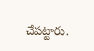చేపట్టారు.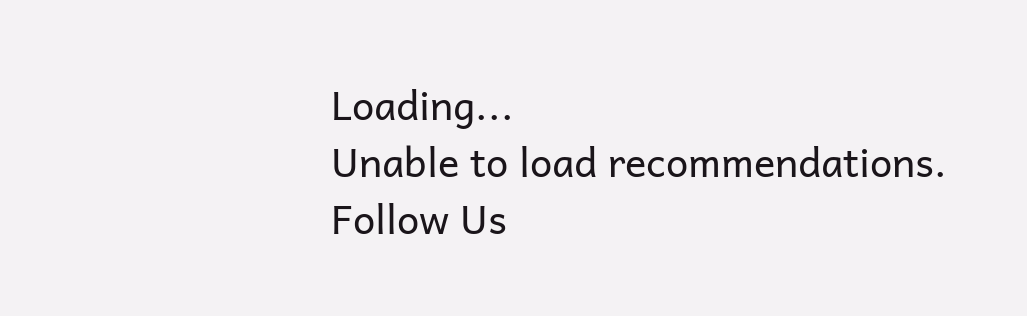Loading...
Unable to load recommendations.
Follow Us